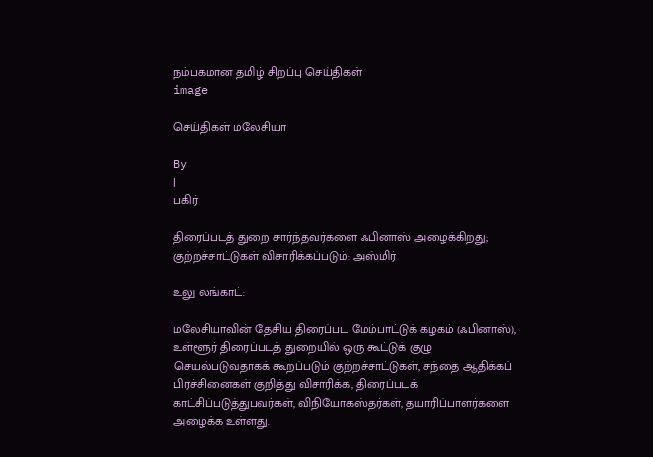நம்பகமான தமிழ் சிறப்பு செய்திகள்
image

செய்திகள் மலேசியா

By
|
பகிர்

திரைப்படத் துறை சார்ந்தவர்களை ஃபினாஸ் அழைக்கிறது; குற்றச்சாட்டுகள் விசாரிக்கப்படும்: அஸ்மிர்

உலு லங்காட்:

மலேசியாவின் தேசிய திரைப்பட மேம்பாட்டுக் கழகம் (ஃபினாஸ்), உள்ளூர் திரைப்படத் துறையில் ஒரு கூட்டுக் குழு செயல்படுவதாகக் கூறப்படும் குற்றச்சாட்டுகள், சந்தை ஆதிக்கப் பிரச்சினைகள் குறித்து விசாரிக்க, திரைப்படக் காட்சிப்படுத்துபவர்கள், விநியோகஸ்தர்கள், தயாரிப்பாளர்களை அழைக்க உள்ளது.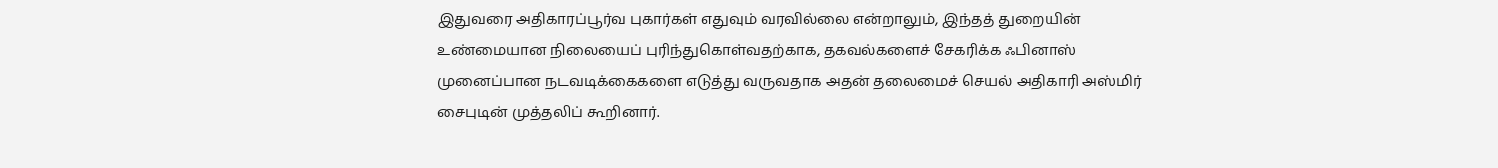இதுவரை அதிகாரப்பூர்வ புகார்கள் எதுவும் வரவில்லை என்றாலும், இந்தத் துறையின் உண்மையான நிலையைப் புரிந்துகொள்வதற்காக, தகவல்களைச் சேகரிக்க ஃபினாஸ் முனைப்பான நடவடிக்கைகளை எடுத்து வருவதாக அதன் தலைமைச் செயல் அதிகாரி அஸ்மிர் சைபுடின் முத்தலிப் கூறினார்.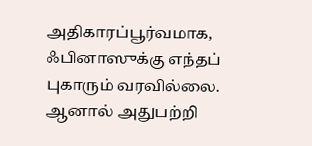அதிகாரப்பூர்வமாக, ஃபினாஸுக்கு எந்தப் புகாரும் வரவில்லை. ஆனால் அதுபற்றி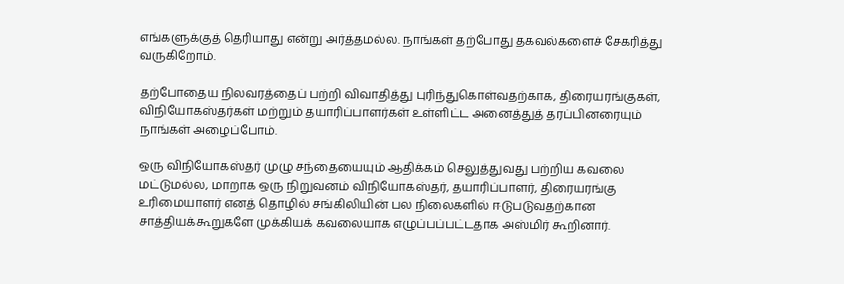எங்களுக்குத் தெரியாது என்று அர்த்தமல்ல. நாங்கள் தற்போது தகவல்களைச் சேகரித்து வருகிறோம்.

தற்போதைய நிலவரத்தைப் பற்றி விவாதித்து புரிந்துகொள்வதற்காக, திரையரங்குகள், விநியோகஸ்தர்கள் மற்றும் தயாரிப்பாளர்கள் உள்ளிட்ட அனைத்துத் தரப்பினரையும் நாங்கள் அழைப்போம்.

ஒரு விநியோகஸ்தர் முழு சந்தையையும் ஆதிக்கம் செலுத்துவது பற்றிய கவலை மட்டுமல்ல, மாறாக ஒரு நிறுவனம் விநியோகஸ்தர், தயாரிப்பாளர், திரையரங்கு உரிமையாளர் எனத் தொழில் சங்கிலியின் பல நிலைகளில் ஈடுபடுவதற்கான சாத்தியக்கூறுகளே முக்கியக் கவலையாக எழுப்பப்பட்டதாக அஸ்மிர் கூறினார்.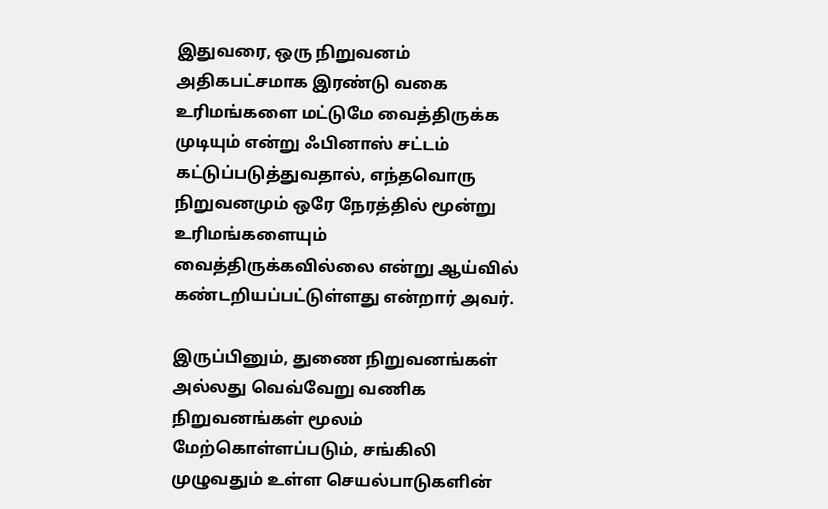இதுவரை, ஒரு நிறுவனம் அதிகபட்சமாக இரண்டு வகை உரிமங்களை மட்டுமே வைத்திருக்க முடியும் என்று ஃபினாஸ் சட்டம் கட்டுப்படுத்துவதால், எந்தவொரு நிறுவனமும் ஒரே நேரத்தில் மூன்று உரிமங்களையும் வைத்திருக்கவில்லை என்று ஆய்வில் கண்டறியப்பட்டுள்ளது என்றார் அவர்.

இருப்பினும், துணை நிறுவனங்கள் அல்லது வெவ்வேறு வணிக நிறுவனங்கள் மூலம் மேற்கொள்ளப்படும், சங்கிலி முழுவதும் உள்ள செயல்பாடுகளின்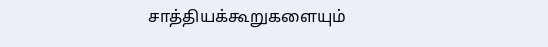சாத்தியக்கூறுகளையும்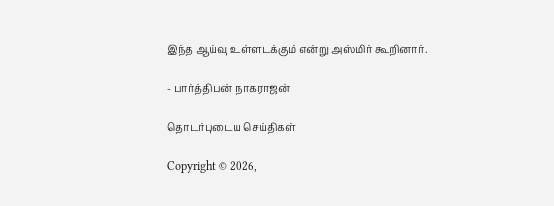இந்த ஆய்வு உள்ளடக்கும் என்று அஸ்மிர் கூறினார்.

- பார்த்திபன் நாகராஜன்

தொடர்புடைய செய்திகள்

Copyright © 2026,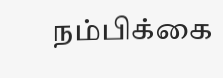நம்பிக்கை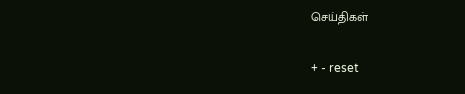செய்திகள்

+ - reset